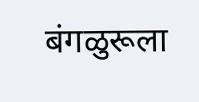बंगळुरूला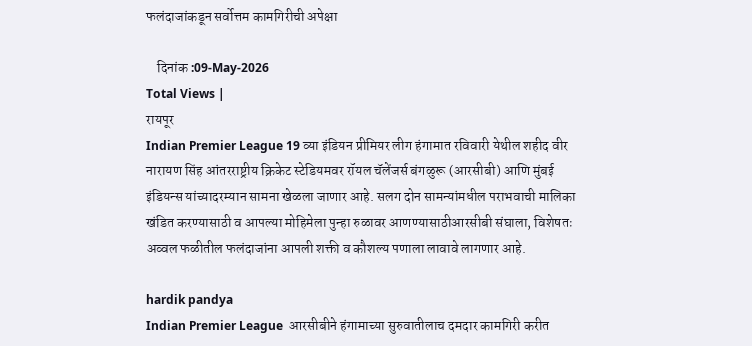फलंदाजांकडून सर्वोत्तम कामगिरीची अपेक्षा

    दिनांक :09-May-2026
Total Views |
रायपूर
Indian Premier League 19 व्या इंडियन प्रीमियर लीग हंगामात रविवारी येथील शहीद वीर नारायण सिंह आंतरराष्ट्रीय क्रिकेट स्टेडियमवर रॉयल चॅलेंजर्स बंगळुरू (आरसीबी) आणि मुंबई इंडियन्स यांच्यादरम्यान सामना खेळला जाणार आहे. सलग दोन सामन्यांमधील पराभवाची मालिका खंडित करण्यासाठी व आपल्या मोहिमेला पुन्हा रुळावर आणण्यासाठीआरसीबी संघाला, विशेषतः अव्वल फळीतील फलंदाजांना आपली शक्ती व कौशल्य पणाला लावावे लागणार आहे.

hardik pandya
Indian Premier League  आरसीबीने हंगामाच्या सुरुवातीलाच दमदार कामगिरी करीत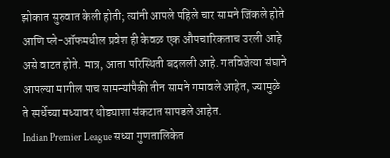झोकात सुरुवात केली होती; त्यांनी आपले पहिले चार सामने जिंकले होते आणि प्ले-ऑफमधील प्रवेश ही केवळ एक औपचारिकताच उरली आहे असे वाटत होते. मात्र, आता परिस्थिती बदलली आहे. गतविजेत्या संघाने आपल्या मागील पाच सामन्यांपैकी तीन सामने गमावले आहेत, ज्यामुळे ते स्पर्धेच्या मध्यावर थोड्याशा संकटात सापडले आहेत.
Indian Premier League सध्या गुणतालिकेत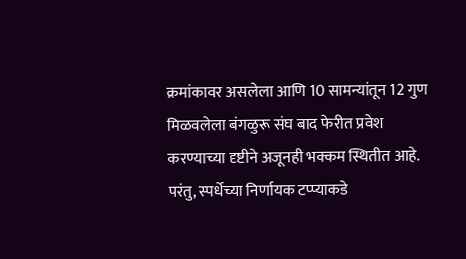क्रमांकावर असलेला आणि 10 सामन्यांतून 12 गुण मिळवलेला बंगळुरू संघ बाद फेरीत प्रवेश करण्याच्या दृष्टीने अजूनही भक्कम स्थितीत आहे.
परंतु, स्पर्धेच्या निर्णायक टप्प्याकडे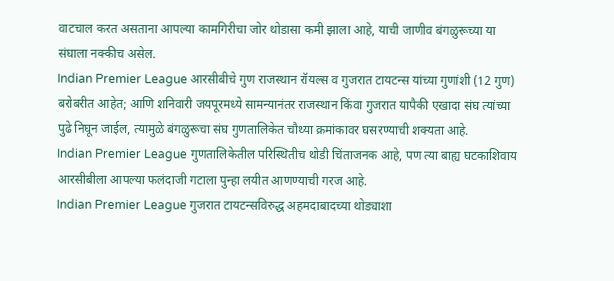वाटचाल करत असताना आपल्या कामगिरीचा जोर थोडासा कमी झाला आहे, याची जाणीव बंगळुरूच्या या संघाला नक्कीच असेल.
Indian Premier League आरसीबीचे गुण राजस्थान रॉयल्स व गुजरात टायटन्स यांच्या गुणांशी (12 गुण) बरोबरीत आहेत; आणि शनिवारी जयपूरमध्ये सामन्यानंतर राजस्थान किंवा गुजरात यापैकी एखादा संघ त्यांच्या पुढे निघून जाईल, त्यामुळे बंगळुरूचा संघ गुणतालिकेत चौथ्या क्रमांकावर घसरण्याची शक्यता आहे.
Indian Premier League गुणतालिकेतील परिस्थितीच थोडी चिंताजनक आहे, पण त्या बाह्य घटकाशिवाय आरसीबीला आपल्या फलंदाजी गटाला पुन्हा लयीत आणण्याची गरज आहे.
Indian Premier League गुजरात टायटन्सविरुद्ध अहमदाबादच्या थोड्याशा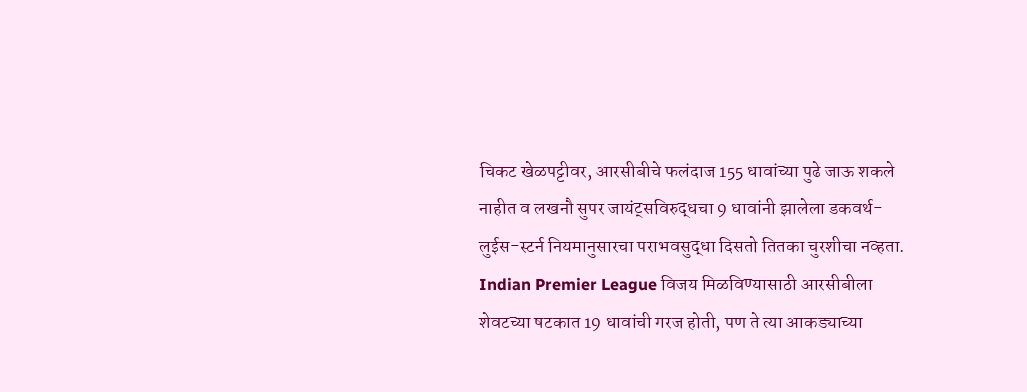चिकट खेळपट्टीवर, आरसीबीचे फलंदाज 155 धावांच्या पुढे जाऊ शकले नाहीत व लखनौ सुपर जायंट्सविरुद्धचा 9 धावांनी झालेला डकवर्थ-लुईस-स्टर्न नियमानुसारचा पराभवसुद्धा दिसतो तितका चुरशीचा नव्हता.
Indian Premier League विजय मिळविण्यासाठी आरसीबीला शेवटच्या षटकात 19 धावांची गरज होती, पण ते त्या आकड्याच्या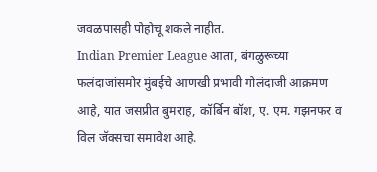जवळपासही पोहोचू शकले नाहीत.
Indian Premier League आता, बंगळुरूच्या फलंदाजांसमोर मुंबईचे आणखी प्रभावी गोलंदाजी आक्रमण आहे, यात जसप्रीत बुमराह, कॉर्बिन बॉश, ए. एम. गझनफर व विल जॅक्सचा समावेश आहे.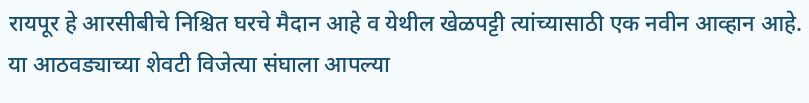रायपूर हे आरसीबीचे निश्चित घरचे मैदान आहे व येथील खेळपट्टी त्यांच्यासाठी एक नवीन आव्हान आहे. या आठवड्याच्या शेवटी विजेत्या संघाला आपल्या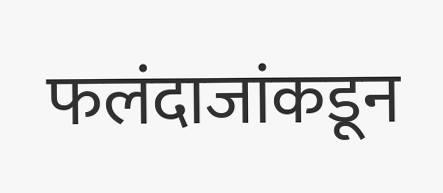फलंदाजांकडून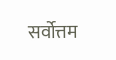सर्वोत्तम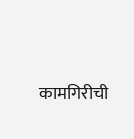कामगिरीची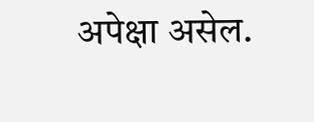अपेक्षा असेल.